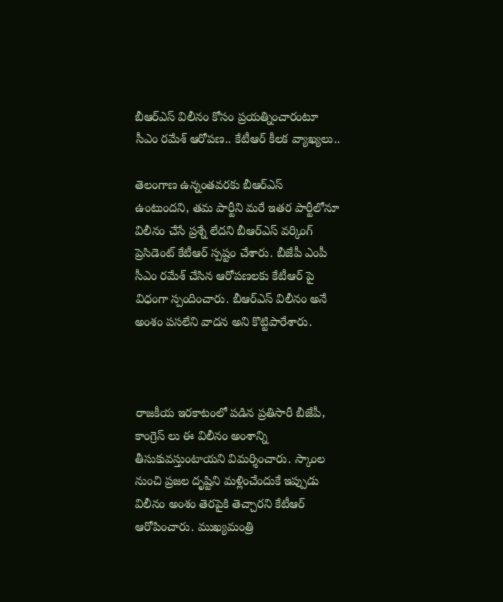బీఆర్ఎస్ విలీనం కోసం ప్రయత్నించారంటూ సీఎం రమేశ్ ఆరోపణ.. కేటీఆర్ కీలక వ్యాఖ్యలు..

తెలంగాణ ఉన్నంతవరకు బీఆర్ఎస్ ఉంటుందని, తమ పార్టీని మరే ఇతర పార్టీలోనూ విలీనం చేసే ప్రశ్నే లేదని బీఆర్ఎస్ వర్కింగ్ ప్రెసిడెంట్ కేటీఆర్ స్పష్టం చేశారు. బీజేపీ ఎంపీ సీఎం రమేశ్ చేసిన ఆరోపణలకు కేటీఆర్ పై విధంగా స్పందించారు. బీఆర్ఎస్ విలీనం అనే అంశం పసలేని వాదన అని కొట్టిపారేశారు.



రాజకీయ ఇరకాటంలో పడిన ప్రతిసారీ బీజేపీ, కాంగ్రెస్ లు ఈ విలీనం అంశాన్ని తీసుకువస్తుంటాయని విమర్శించారు. స్కాంల నుంచి ప్రజల దృష్టిని మళ్లించేందుకే ఇప్పుడు విలీనం అంశం తెరపైకి తెచ్చారని కేటీఆర్ ఆరోపించారు. ముఖ్యమంత్రి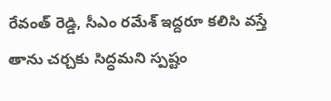రేవంత్ రెడ్డి, సీఎం రమేశ్ ఇద్దరూ కలిసి వస్తే తాను చర్చకు సిద్ధమని స్పష్టం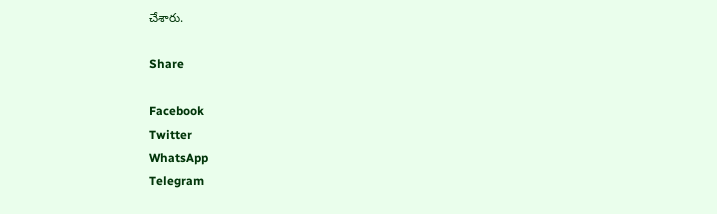చేశారు.

Share

Facebook
Twitter
WhatsApp
Telegram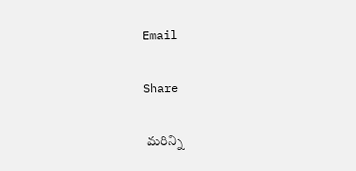Email

Share

 మరిన్ని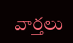వార్తలు